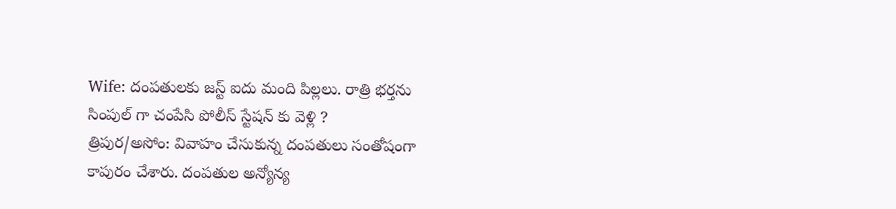Wife: దంపతులకు జస్ట్ ఐదు మంది పిల్లలు. రాత్రి భర్తను సింపుల్ గా చంపేసి పోలీస్ స్టేషన్ కు వెళ్లి ?
త్రిపుర/అసోం: వివాహం చేసుకున్న దంపతులు సంతోషంగా కాపురం చేశారు. దంపతుల అన్యోన్య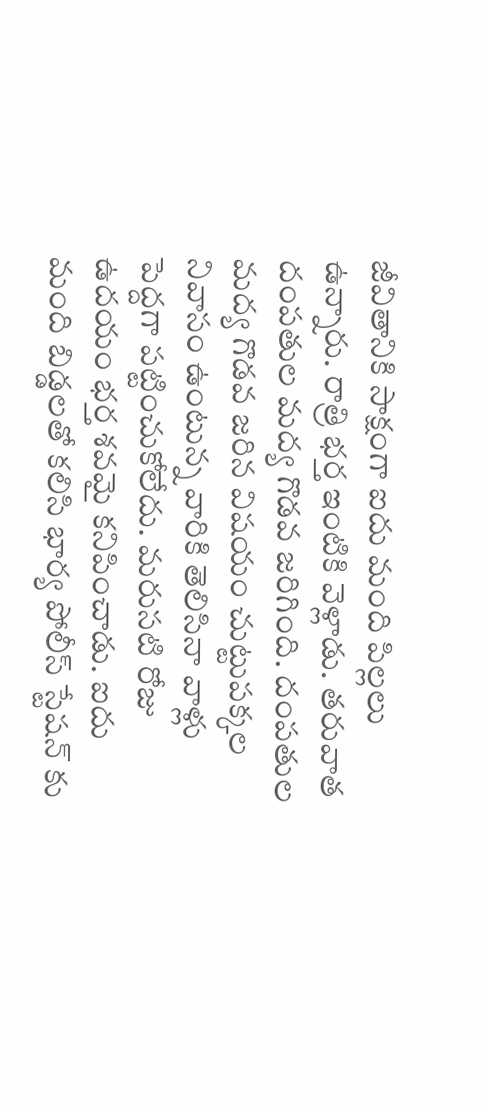జీవితానికి సాక్షంగా ఐదు మంది పిల్లలు ఉన్నారు. రాత్రి భర్త ఇంటికి వెళ్లాడు. తరువాత దంపతుల మద్య గొడవ జరిగింది. దంపతుల మద్య గొడవ జరిన విషయం చుట్టుపక్కల నివాసం ఉంటున్న వారికి తెలిసినా వాళ్లు పెద్దగా పట్టించుకోలేదు. మరుసటి రోజు ఉదయం భర్త శవమై కనిపించాడు. ఐదు మంది బిడ్డలతో కలిసి భార్య పోలీస్ స్టేషన్ కు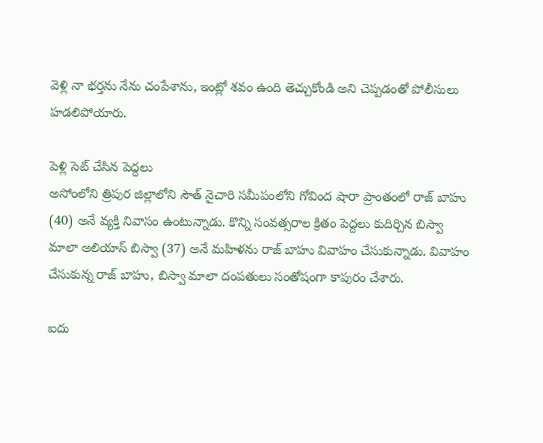వెళ్లి నా భర్తను నేను చంపేశాను, ఇంట్లో శవం ఉంది తెచ్చుకోండి అని చెప్పడంతో పోలీసులు హడలిపోయారు.

పెళ్లి సెట్ చేసిన పెద్దలు
అసోంలోని త్రిపుర జిల్లాలోని సౌత్ నైచారి సమీపంలోని గోవింద షారా ప్రాంతంలో రాజ్ బాహు (40) అనే వ్యక్తి నివాసం ఉంటున్నాడు. కొన్ని సంవత్సరాల క్రితం పెద్దలు కుదిర్చిన బిస్వా మాలా అలియాస్ బిస్వా (37) అనే మహిళను రాజ్ బాహు వివాహం చేసుకున్నాడు. వివాహం చేసుకున్న రాజ్ బాహు, బిస్వా మాలా దంపతులు సంతోషంగా కాపురం చేశారు.

ఐదు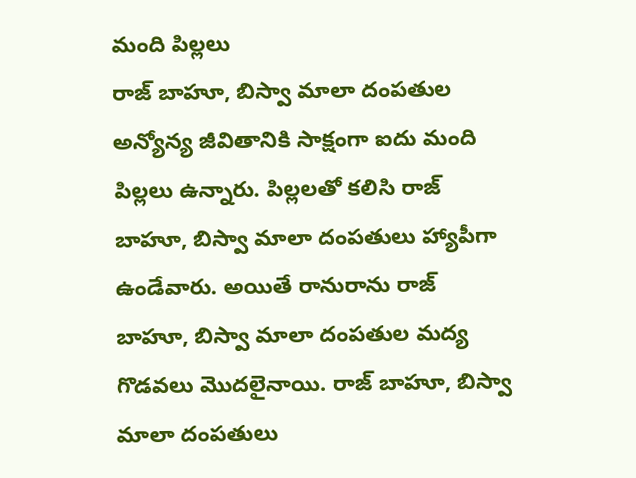మంది పిల్లలు
రాజ్ బాహూ, బిస్వా మాలా దంపతుల అన్యోన్య జీవితానికి సాక్షంగా ఐదు మంది పిల్లలు ఉన్నారు. పిల్లలతో కలిసి రాజ్ బాహూ, బిస్వా మాలా దంపతులు హ్యాపీగా ఉండేవారు. అయితే రానురాను రాజ్ బాహూ, బిస్వా మాలా దంపతుల మద్య గొడవలు మొదలైనాయి. రాజ్ బాహూ, బిస్వా మాలా దంపతులు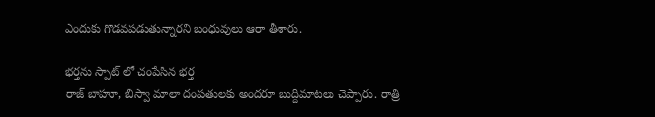ఎందుకు గొడవపడుతున్నారని బంధువులు ఆరా తీశారు.

భర్తను స్పాట్ లో చంపేసిన భర్త
రాజ్ బాహూ, బిస్వా మాలా దంపతులకు అందరూ బుద్దిమాటలు చెప్పారు. రాత్రి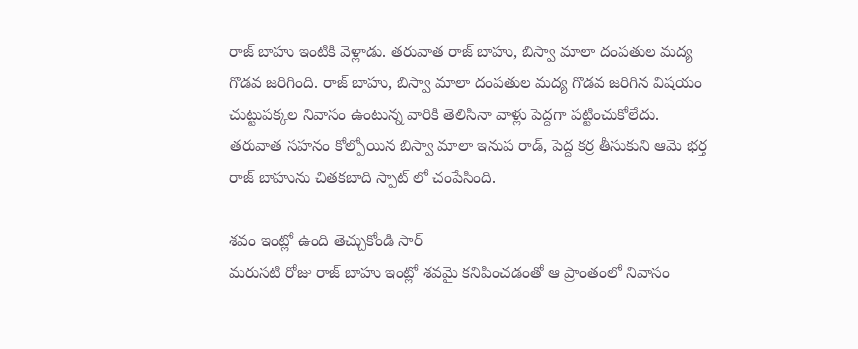రాజ్ బాహు ఇంటికి వెళ్లాడు. తరువాత రాజ్ బాహు, బిస్వా మాలా దంపతుల మద్య గొడవ జరిగింది. రాజ్ బాహు, బిస్వా మాలా దంపతుల మద్య గొడవ జరిగిన విషయం చుట్టుపక్కల నివాసం ఉంటున్న వారికి తెలిసినా వాళ్లు పెద్దగా పట్టించుకోలేదు. తరువాత సహనం కోల్పోయిన బిస్వా మాలా ఇనుప రాడ్, పెద్ద కర్ర తీసుకుని ఆమె భర్త రాజ్ బాహును చితకబాది స్పాట్ లో చంపేసింది.

శవం ఇంట్లో ఉంది తెచ్చుకోండి సార్
మరుసటి రోజు రాజ్ బాహు ఇంట్లో శవమై కనిపించడంతో ఆ ప్రాంతంలో నివాసం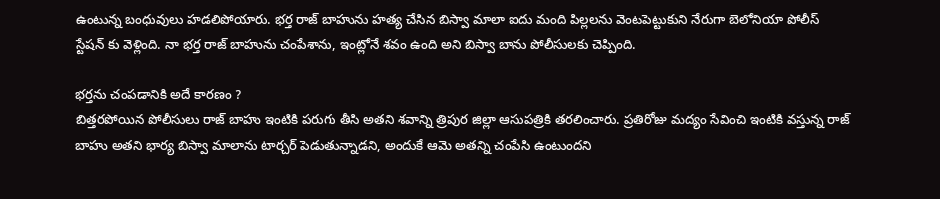ఉంటున్న బంధువులు హడలిపోయారు. భర్త రాజ్ బాహును హత్య చేసిన బిస్వా మాలా ఐదు మంది పిల్లలను వెంటపెట్టుకుని నేరుగా బెలోనియా పోలీస్ స్టేషన్ కు వెళ్లింది. నా భర్త రాజ్ బాహును చంపేశాను, ఇంట్లోనే శవం ఉంది అని బిస్వా బాను పోలీసులకు చెప్పింది.

భర్తను చంపడానికి అదే కారణం ?
బిత్తరపోయిన పోలీసులు రాజ్ బాహు ఇంటికి పరుగు తీసి అతని శవాన్ని త్రిపుర జిల్లా ఆసుపత్రికి తరలించారు. ప్రతిరోజు మద్యం సేవించి ఇంటికి వస్తున్న రాజ్ బాహు అతని భార్య బిస్వా మాలాను టార్చర్ పెడుతున్నాడని, అందుకే ఆమె అతన్ని చంపేసి ఉంటుందని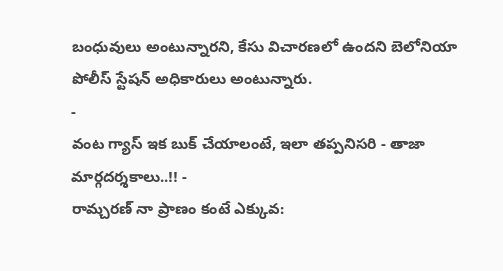బంధువులు అంటున్నారని, కేసు విచారణలో ఉందని బెలోనియా పోలీస్ స్టేషన్ అధికారులు అంటున్నారు.
-
వంట గ్యాస్ ఇక బుక్ చేయాలంటే, ఇలా తప్పనిసరి - తాజా మార్గదర్శకాలు..!! -
రామ్చరణ్ నా ప్రాణం కంటే ఎక్కువ: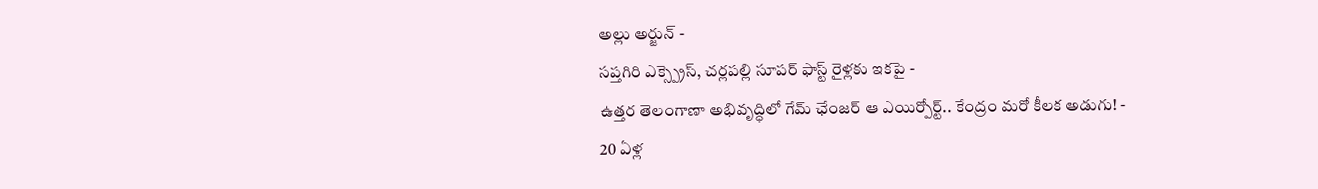అల్లు అర్జున్ -
సప్తగిరి ఎక్స్ప్రెస్, చర్లపల్లి సూపర్ ఫాస్ట్ రైళ్లకు ఇకపై -
ఉత్తర తెలంగాణా అభివృద్ధిలో గేమ్ ఛేంజర్ ఆ ఎయిర్పోర్ట్.. కేంద్రం మరో కీలక అడుగు! -
20 ఏళ్ల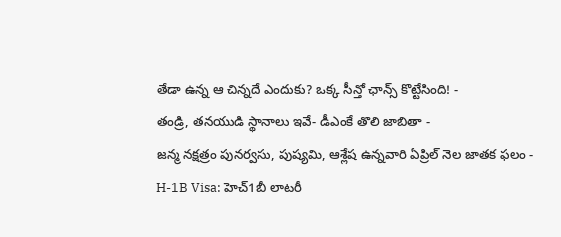తేడా ఉన్న ఆ చిన్నదే ఎందుకు? ఒక్క సీన్తో ఛాన్స్ కొట్టేసింది! -
తండ్రి, తనయుడి స్థానాలు ఇవే- డీఎంకే తొలి జాబితా -
జన్మ నక్షత్రం పునర్వసు, పుష్యమి, ఆశ్లేష ఉన్నవారి ఏప్రిల్ నెల జాతక ఫలం -
H-1B Visa: హెచ్1బీ లాటరీ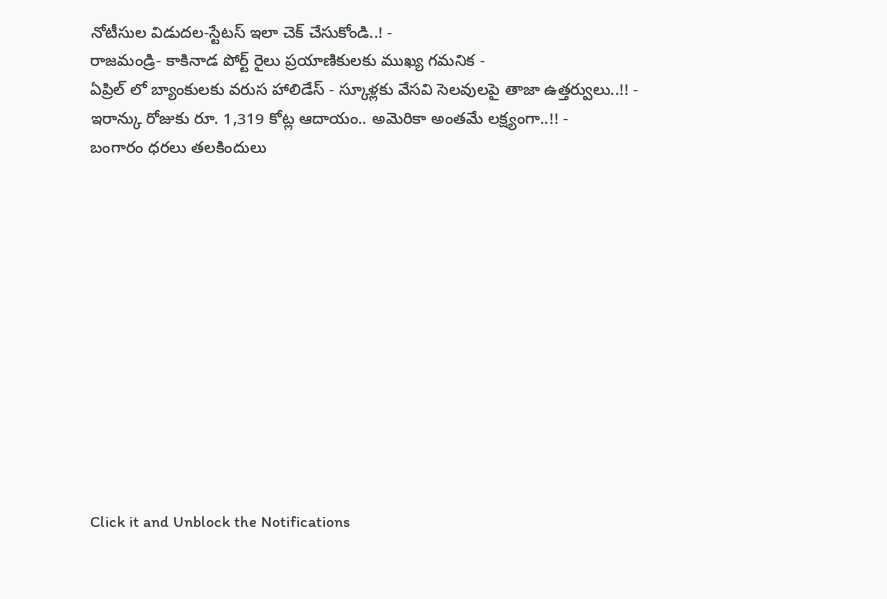నోటీసుల విడుదల-స్టేటస్ ఇలా చెక్ చేసుకోండి..! -
రాజమండ్రి- కాకినాడ పోర్ట్ రైలు ప్రయాణికులకు ముఖ్య గమనిక -
ఏప్రిల్ లో బ్యాంకులకు వరుస హాలిడేస్ - స్కూళ్లకు వేసవి సెలవులపై తాజా ఉత్తర్వులు..!! -
ఇరాన్కు రోజుకు రూ. 1,319 కోట్ల ఆదాయం.. అమెరికా అంతమే లక్ష్యంగా..!! -
బంగారం ధరలు తలకిందులు












Click it and Unblock the Notifications